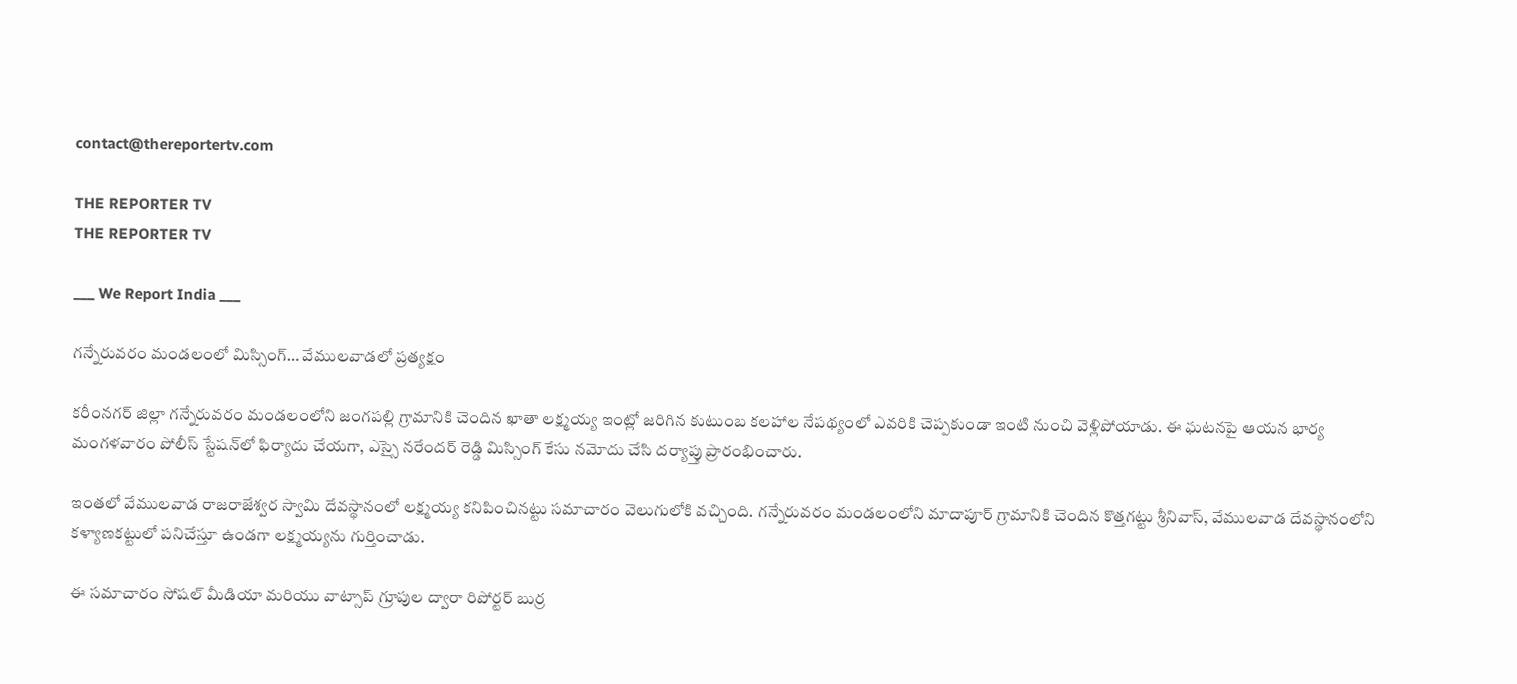contact@thereportertv.com

THE REPORTER TV
THE REPORTER TV

___ We Report India ___

గన్నేరువరం మండలంలో మిస్సింగ్… వేములవాడలో ప్రత్యక్షం

కరీంనగర్ జిల్లా గన్నేరువరం మండలంలోని జంగపల్లి గ్రామానికి చెందిన ఖాతా లక్ష్మయ్య ఇంట్లో జరిగిన కుటుంబ కలహాల నేపథ్యంలో ఎవరికి చెప్పకుండా ఇంటి నుంచి వెళ్లిపోయాడు. ఈ ఘటనపై ఆయన భార్య మంగళవారం పోలీస్ స్టేషన్‌లో ఫిర్యాదు చేయగా, ఎస్సై నరేందర్ రెడ్డి మిస్సింగ్ కేసు నమోదు చేసి దర్యాప్తు ప్రారంభించారు.

ఇంతలో వేములవాడ రాజరాజేశ్వర స్వామి దేవస్థానంలో లక్ష్మయ్య కనిపించినట్టు సమాచారం వెలుగులోకి వచ్చింది. గన్నేరువరం మండలంలోని మాదాపూర్ గ్రామానికి చెందిన కొత్తగట్టు శ్రీనివాస్, వేములవాడ దేవస్థానంలోని కళ్యాణకట్టులో పనిచేస్తూ ఉండగా లక్ష్మయ్యను గుర్తించాడు.

ఈ సమాచారం సోషల్ మీడియా మరియు వాట్సాప్ గ్రూపుల ద్వారా రిపోర్టర్ బుర్ర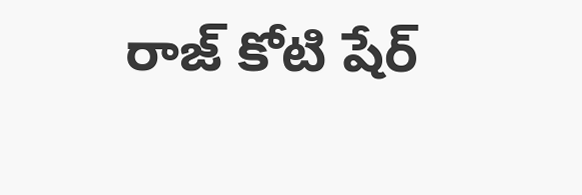రాజ్ కోటి షేర్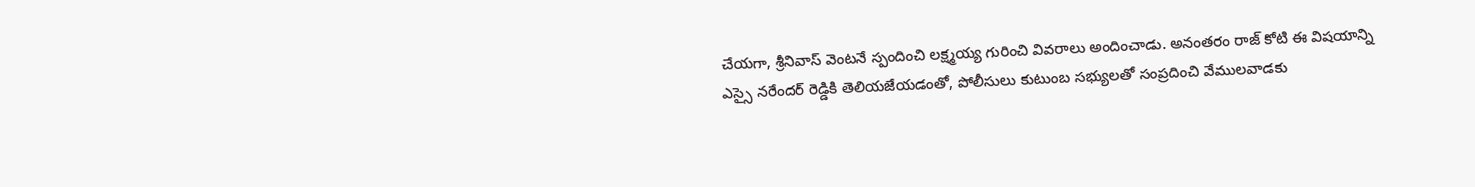చేయగా, శ్రీనివాస్ వెంటనే స్పందించి లక్ష్మయ్య గురించి వివరాలు అందించాడు. అనంతరం రాజ్ కోటి ఈ విషయాన్ని ఎస్సై నరేందర్ రెడ్డికి తెలియజేయడంతో, పోలీసులు కుటుంబ సభ్యులతో సంప్రదించి వేములవాడకు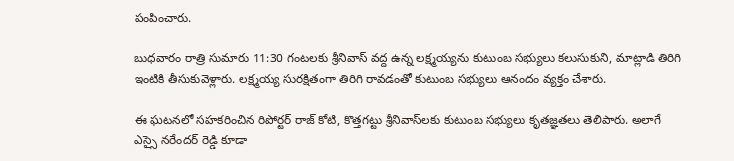పంపించారు.

బుధవారం రాత్రి సుమారు 11:30 గంటలకు శ్రీనివాస్ వద్ద ఉన్న లక్ష్మయ్యను కుటుంబ సభ్యులు కలుసుకుని, మాట్లాడి తిరిగి ఇంటికి తీసుకువెళ్లారు. లక్ష్మయ్య సురక్షితంగా తిరిగి రావడంతో కుటుంబ సభ్యులు ఆనందం వ్యక్తం చేశారు.

ఈ ఘటనలో సహకరించిన రిపోర్టర్ రాజ్ కోటి, కొత్తగట్టు శ్రీనివాస్‌లకు కుటుంబ సభ్యులు కృతజ్ఞతలు తెలిపారు. అలాగే ఎస్సై నరేందర్ రెడ్డి కూడా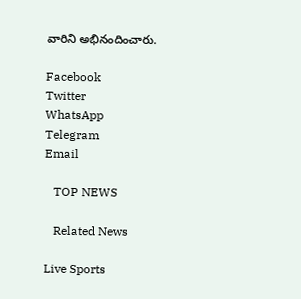వారిని అభినందించారు.

Facebook
Twitter
WhatsApp
Telegram
Email

   TOP NEWS

   Related News

Live Sports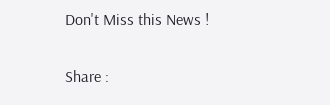Don't Miss this News !

Share :